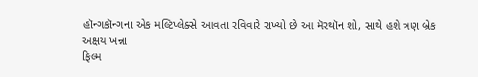હૉન્ગકૉન્ગના એક મલ્ટિપ્લેક્સે આવતા રવિવારે રાખ્યો છે આ મૅરથૉન શો, સાથે હશે ત્રણ બ્રેક
અક્ષય ખન્ના
ફિલ્મ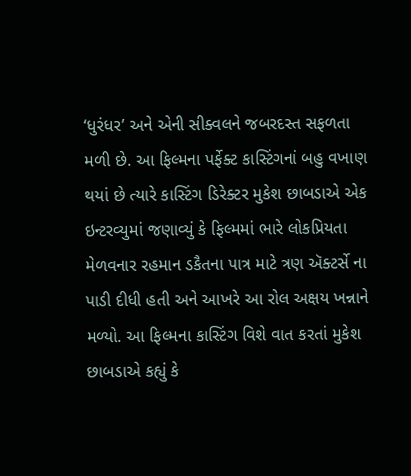‘ધુરંધર’ અને એની સીક્વલને જબરદસ્ત સફળતા મળી છે. આ ફિલ્મના પર્ફેક્ટ કાસ્ટિંગનાં બહુ વખાણ થયાં છે ત્યારે કાસ્ટિંગ ડિરેક્ટર મુકેશ છાબડાએ એક ઇન્ટરવ્યુમાં જણાવ્યું કે ફિલ્મમાં ભારે લોકપ્રિયતા મેળવનાર રહમાન ડકૈતના પાત્ર માટે ત્રણ ઍક્ટર્સે ના પાડી દીધી હતી અને આખરે આ રોલ અક્ષય ખન્નાને મળ્યો. આ ફિલ્મના કાસ્ટિંગ વિશે વાત કરતાં મુકેશ છાબડાએ કહ્યું કે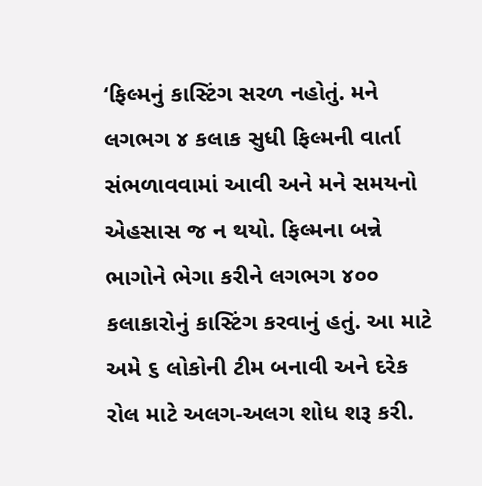‘ફિલ્મનું કાસ્ટિંગ સરળ નહોતું. મને લગભગ ૪ કલાક સુધી ફિલ્મની વાર્તા સંભળાવવામાં આવી અને મને સમયનો એહસાસ જ ન થયો. ફિલ્મના બન્ને ભાગોને ભેગા કરીને લગભગ ૪૦૦ કલાકારોનું કાસ્ટિંગ કરવાનું હતું. આ માટે અમે ૬ લોકોની ટીમ બનાવી અને દરેક રોલ માટે અલગ-અલગ શોધ શરૂ કરી.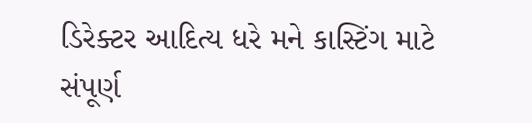ડિરેક્ટર આદિત્ય ધરે મને કાસ્ટિંગ માટે સંપૂર્ણ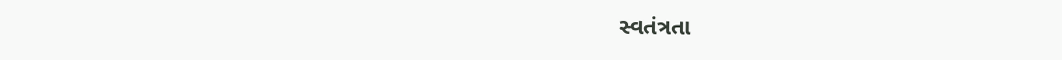સ્વતંત્રતા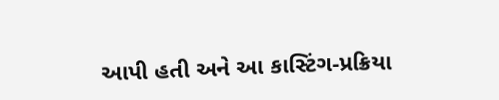આપી હતી અને આ કાસ્ટિંગ-પ્રક્રિયા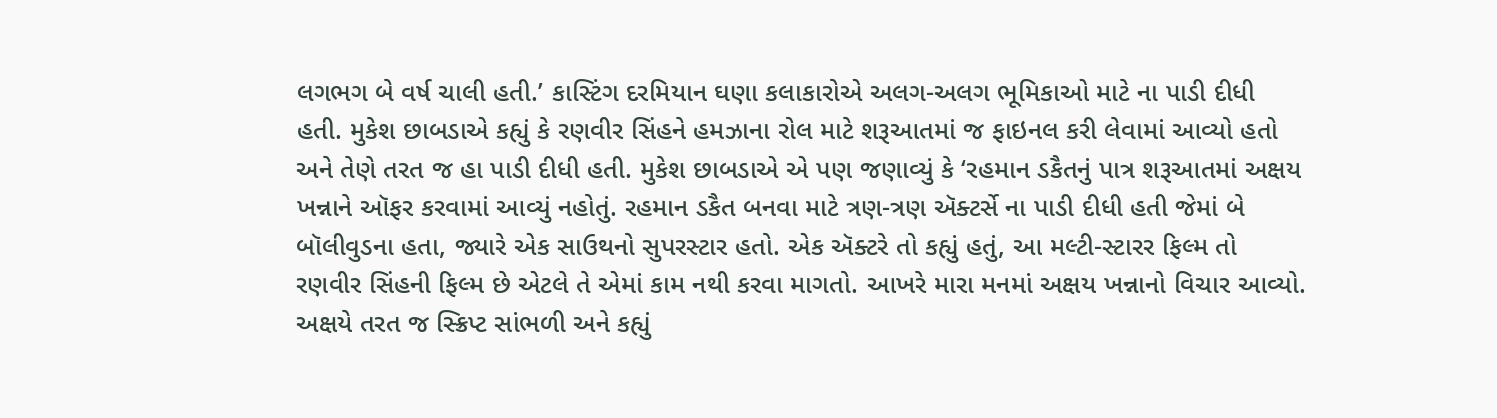લગભગ બે વર્ષ ચાલી હતી.’ કાસ્ટિંગ દરમિયાન ઘણા કલાકારોએ અલગ-અલગ ભૂમિકાઓ માટે ના પાડી દીધી હતી. મુકેશ છાબડાએ કહ્યું કે રણવીર સિંહને હમઝાના રોલ માટે શરૂઆતમાં જ ફાઇનલ કરી લેવામાં આવ્યો હતો અને તેણે તરત જ હા પાડી દીધી હતી. મુકેશ છાબડાએ એ પણ જણાવ્યું કે ‘રહમાન ડકૈતનું પાત્ર શરૂઆતમાં અક્ષય ખન્નાને ઑફર કરવામાં આવ્યું નહોતું. રહમાન ડકૈત બનવા માટે ત્રણ-ત્રણ ઍક્ટર્સે ના પાડી દીધી હતી જેમાં બે બૉલીવુડના હતા, જ્યારે એક સાઉથનો સુપરસ્ટાર હતો. એક ઍક્ટરે તો કહ્યું હતું, આ મલ્ટી-સ્ટારર ફિલ્મ તો રણવીર સિંહની ફિલ્મ છે એટલે તે એમાં કામ નથી કરવા માગતો. આખરે મારા મનમાં અક્ષય ખન્નાનો વિચાર આવ્યો. અક્ષયે તરત જ સ્ક્રિપ્ટ સાંભળી અને કહ્યું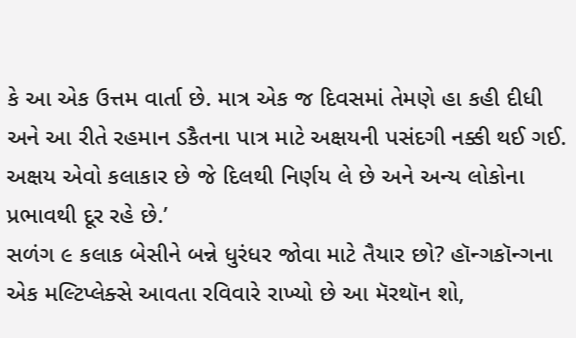કે આ એક ઉત્તમ વાર્તા છે. માત્ર એક જ દિવસમાં તેમણે હા કહી દીધી અને આ રીતે રહમાન ડકૈતના પાત્ર માટે અક્ષયની પસંદગી નક્કી થઈ ગઈ. અક્ષય એવો કલાકાર છે જે દિલથી નિર્ણય લે છે અને અન્ય લોકોના પ્રભાવથી દૂર રહે છે.’
સળંગ ૯ કલાક બેસીને બન્ને ધુરંધર જોવા માટે તૈયાર છો? હૉન્ગકૉન્ગના એક મલ્ટિપ્લેક્સે આવતા રવિવારે રાખ્યો છે આ મૅરથૉન શો,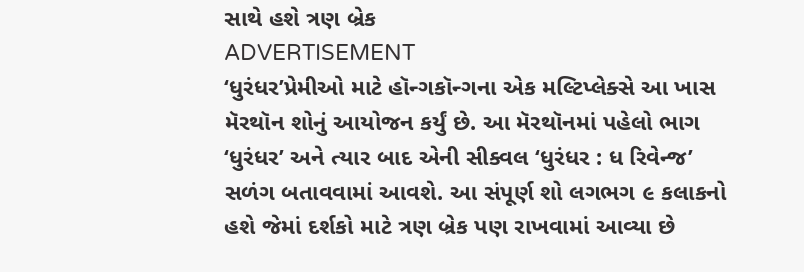સાથે હશે ત્રણ બ્રેક
ADVERTISEMENT
‘ધુરંધર’પ્રેમીઓ માટે હૉન્ગકૉન્ગના એક મલ્ટિપ્લેક્સે આ ખાસ મૅરથૉન શોનું આયોજન કર્યું છે. આ મૅરથૉનમાં પહેલો ભાગ ‘ધુરંધર’ અને ત્યાર બાદ એની સીક્વલ ‘ધુરંધર : ધ રિવેન્જ’ સળંગ બતાવવામાં આવશે. આ સંપૂર્ણ શો લગભગ ૯ કલાકનો હશે જેમાં દર્શકો માટે ત્રણ બ્રેક પણ રાખવામાં આવ્યા છે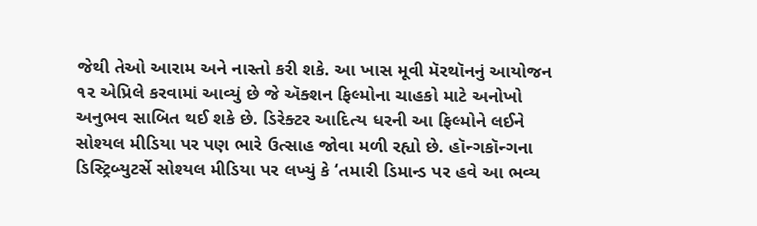જેથી તેઓ આરામ અને નાસ્તો કરી શકે. આ ખાસ મૂવી મૅરથૉનનું આયોજન ૧૨ એપ્રિલે કરવામાં આવ્યું છે જે ઍક્શન ફિલ્મોના ચાહકો માટે અનોખો અનુભવ સાબિત થઈ શકે છે. ડિરેક્ટર આદિત્ય ધરની આ ફિલ્મોને લઈને સોશ્યલ મીડિયા પર પણ ભારે ઉત્સાહ જોવા મળી રહ્યો છે. હૉન્ગકૉન્ગના ડિસ્ટ્રિબ્યુટર્સે સોશ્યલ મીડિયા પર લખ્યું કે ‘તમારી ડિમાન્ડ પર હવે આ ભવ્ય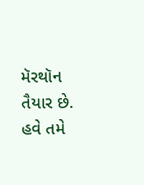મૅરથૉન તૈયાર છે. હવે તમે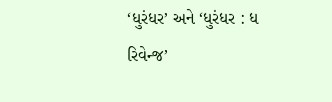‘ધુરંધર’ અને ‘ધુરંધર : ધ રિવેન્જ’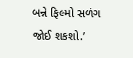બન્ને ફિલ્મો સળંગ જોઈ શકશો.’